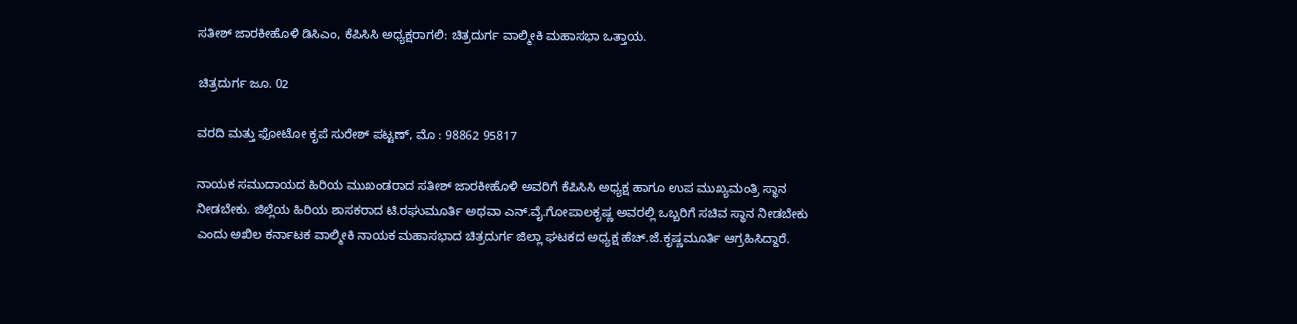ಸತೀಶ್ ಜಾರಕೀಹೊಳಿ ಡಿಸಿಎಂ, ಕೆಪಿಸಿಸಿ ಅಧ್ಯಕ್ಷರಾಗಲಿ: ಚಿತ್ರದುರ್ಗ ವಾಲ್ಮೀಕಿ ಮಹಾಸಭಾ ಒತ್ತಾಯ.

ಚಿತ್ರದುರ್ಗ ಜೂ. 02

ವರದಿ ಮತ್ತು ಫೋಟೋ ಕೃಪೆ ಸುರೇಶ್ ಪಟ್ಟಣ್, ಮೊ : 98862 95817

ನಾಯಕ ಸಮುದಾಯದ ಹಿರಿಯ ಮುಖಂಡರಾದ ಸತೀಶ್ ಜಾರಕೀಹೊಳಿ ಅವರಿಗೆ ಕೆಪಿಸಿಸಿ ಅಧ್ಯಕ್ಷ ಹಾಗೂ ಉಪ ಮುಖ್ಯಮಂತ್ರಿ ಸ್ಥಾನ ನೀಡಬೇಕು. ಜಿಲ್ಲೆಯ ಹಿರಿಯ ಶಾಸಕರಾದ ಟಿ.ರಘುಮೂರ್ತಿ ಅಥವಾ ಎನ್.ವೈ.ಗೋಪಾಲಕೃಷ್ಣ ಅವರಲ್ಲಿ ಒಬ್ಬರಿಗೆ ಸಚಿವ ಸ್ಥಾನ ನೀಡಬೇಕು ಎಂದು ಅಖಿಲ ಕರ್ನಾಟಕ ವಾಲ್ಮೀಕಿ ನಾಯಕ ಮಹಾಸಭಾದ ಚಿತ್ರದುರ್ಗ ಜಿಲ್ಲಾ ಘಟಕದ ಅಧ್ಯಕ್ಷ ಹೆಚ್.ಜೆ.ಕೃಷ್ಣಮೂರ್ತಿ ಆಗ್ರಹಿಸಿದ್ದಾರೆ.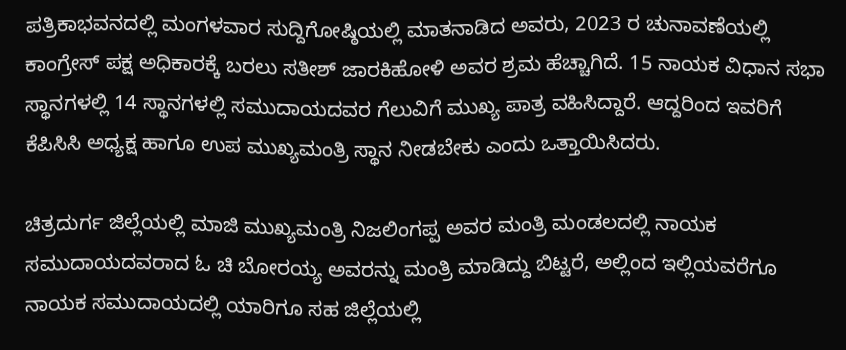ಪತ್ರಿಕಾಭವನದಲ್ಲಿ ಮಂಗಳವಾರ ಸುದ್ದಿಗೋಷ್ಠಿಯಲ್ಲಿ ಮಾತನಾಡಿದ ಅವರು, 2023 ರ ಚುನಾವಣೆಯಲ್ಲಿ ಕಾಂಗ್ರೇಸ್ ಪಕ್ಷ ಅಧಿಕಾರಕ್ಕೆ ಬರಲು ಸತೀಶ್ ಜಾರಕಿಹೋಳಿ ಅವರ ಶ್ರಮ ಹೆಚ್ಚಾಗಿದೆ. 15 ನಾಯಕ ವಿಧಾನ ಸಭಾ ಸ್ಥಾನಗಳಲ್ಲಿ 14 ಸ್ಥಾನಗಳಲ್ಲಿ ಸಮುದಾಯದವರ ಗೆಲುವಿಗೆ ಮುಖ್ಯ ಪಾತ್ರ ವಹಿಸಿದ್ದಾರೆ. ಆದ್ದರಿಂದ ಇವರಿಗೆ ಕೆಪಿಸಿಸಿ ಅಧ್ಯಕ್ಷ ಹಾಗೂ ಉಪ ಮುಖ್ಯಮಂತ್ರಿ ಸ್ಥಾನ ನೀಡಬೇಕು ಎಂದು ಒತ್ತಾಯಿಸಿದರು.

ಚಿತ್ರದುರ್ಗ ಜಿಲ್ಲೆಯಲ್ಲಿ ಮಾಜಿ ಮುಖ್ಯಮಂತ್ರಿ ನಿಜಲಿಂಗಪ್ಪ ಅವರ ಮಂತ್ರಿ ಮಂಡಲದಲ್ಲಿ ನಾಯಕ ಸಮುದಾಯದವರಾದ ಓ ಚಿ ಬೋರಯ್ಯ ಅವರನ್ನು ಮಂತ್ರಿ ಮಾಡಿದ್ದು ಬಿಟ್ಟರೆ, ಅಲ್ಲಿಂದ ಇಲ್ಲಿಯವರೆಗೂ ನಾಯಕ ಸಮುದಾಯದಲ್ಲಿ ಯಾರಿಗೂ ಸಹ ಜಿಲ್ಲೆಯಲ್ಲಿ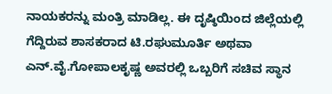ನಾಯಕರನ್ನು ಮಂತ್ರಿ ಮಾಡಿಲ್ಲ. ಈ ದೃಷ್ಠಿಯಿಂದ ಜಿಲ್ಲೆಯಲ್ಲಿ ಗೆದ್ದಿರುವ ಶಾಸಕರಾದ ಟಿ.ರಘುಮೂರ್ತಿ ಅಥವಾ ಎನ್.ವೈ.ಗೋಪಾಲಕೃಷ್ಣ ಅವರಲ್ಲಿ ಒಬ್ಬರಿಗೆ ಸಚಿವ ಸ್ಥಾನ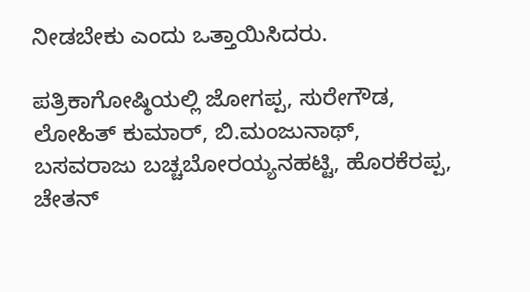ನೀಡಬೇಕು ಎಂದು ಒತ್ತಾಯಿಸಿದರು.

ಪತ್ರಿಕಾಗೋಷ್ಠಿಯಲ್ಲಿ ಜೋಗಪ್ಪ, ಸುರೇಗೌಡ, ಲೋಹಿತ್ ಕುಮಾರ್, ಬಿ.ಮಂಜುನಾಥ್, ಬಸವರಾಜು ಬಚ್ಚಬೋರಯ್ಯನಹಟ್ಟಿ, ಹೊರಕೆರಪ್ಪ, ಚೇತನ್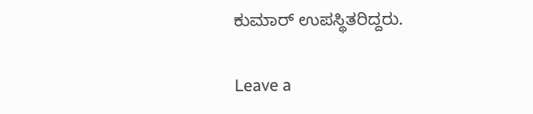ಕುಮಾರ್ ಉಪಸ್ಥಿತರಿದ್ದರು.

Leave a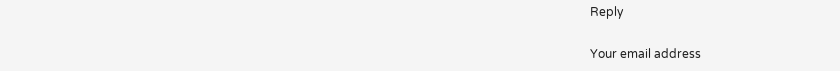Reply

Your email address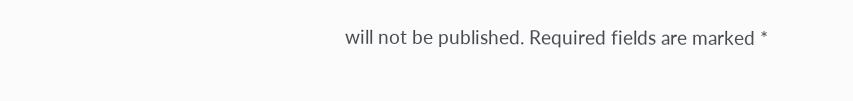will not be published. Required fields are marked *